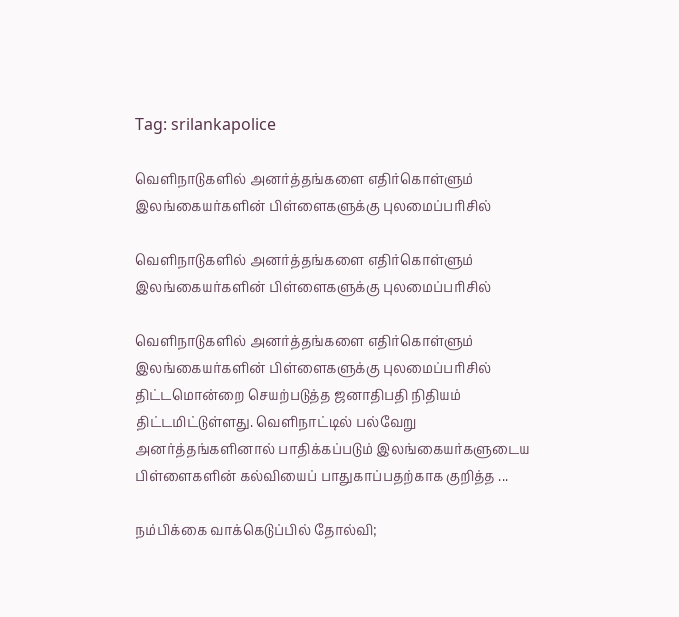Tag: srilankapolice

வெளிநாடுகளில் அனர்த்தங்களை எதிர்கொள்ளும் இலங்கையர்களின் பிள்ளைகளுக்கு புலமைப்பரிசில்

வெளிநாடுகளில் அனர்த்தங்களை எதிர்கொள்ளும் இலங்கையர்களின் பிள்ளைகளுக்கு புலமைப்பரிசில்

வெளிநாடுகளில் அனர்த்தங்களை எதிர்கொள்ளும் இலங்கையர்களின் பிள்ளைகளுக்கு புலமைப்பரிசில் திட்டமொன்றை செயற்படுத்த ஜனாதிபதி நிதியம் திட்டமிட்டுள்ளது. வெளிநாட்டில் பல்வேறு அனர்த்தங்களினால் பாதிக்கப்படும் இலங்கையர்களுடைய பிள்ளைகளின் கல்வியைப் பாதுகாப்பதற்காக குறித்த ...

நம்பிக்கை வாக்கெடுப்பில் தோல்வி;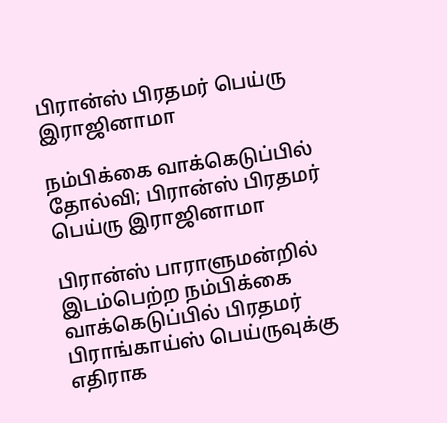பிரான்ஸ் பிரதமர் பெய்ரு இராஜினாமா

நம்பிக்கை வாக்கெடுப்பில் தோல்வி; பிரான்ஸ் பிரதமர் பெய்ரு இராஜினாமா

பிரான்ஸ் பாராளுமன்றில் இடம்பெற்ற நம்பிக்கை வாக்கெடுப்பில் பிரதமர் பிராங்காய்ஸ் பெய்ருவுக்கு எதிராக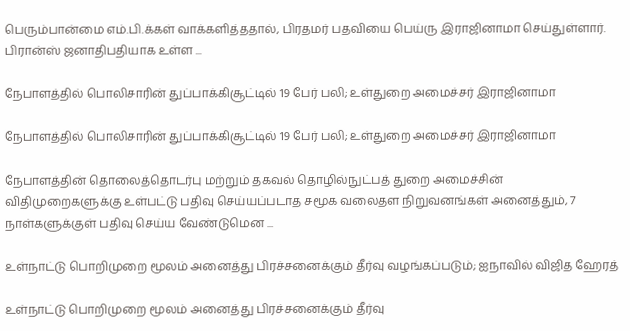பெரும்பான்மை எம்.பி.க்கள் வாக்களித்ததால், பிரதமர் பதவியை பெய்ரு இராஜினாமா செய்துள்ளார். பிரான்ஸ் ஜனாதிபதியாக உள்ள ...

நேபாளத்தில் பொலிசாரின் துப்பாக்கிசூட்டில் 19 பேர் பலி; உள்துறை அமைச்சர் இராஜினாமா

நேபாளத்தில் பொலிசாரின் துப்பாக்கிசூட்டில் 19 பேர் பலி; உள்துறை அமைச்சர் இராஜினாமா

நேபாளத்தின் தொலைத்தொடர்பு மற்றும் தகவல் தொழில்நுட்பத் துறை அமைச்சின் விதிமுறைகளுக்கு உள்பட்டு பதிவு செய்யப்படாத சமூக வலைதள நிறுவனங்கள் அனைத்தும், 7 நாள்களுக்குள் பதிவு செய்ய வேண்டுமென ...

உள்நாட்டு பொறிமுறை மூலம் அனைத்து பிரச்சனைக்கும் தீர்வு வழங்கப்படும்; ஐநாவில் விஜித ஹேரத்

உள்நாட்டு பொறிமுறை மூலம் அனைத்து பிரச்சனைக்கும் தீர்வு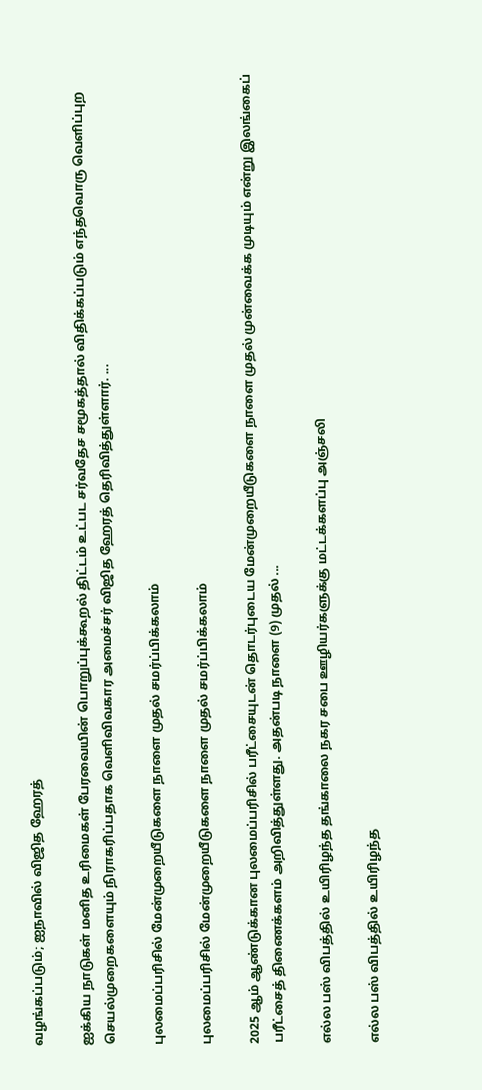வழங்கப்படும்; ஐநாவில் விஜித ஹேரத்

ஐக்கிய நாடுகள் மனித உரிமைகள் பேரவையின் பொறுப்புக்கூறல் திட்டம் உட்பட சர்வதேச சமூகத்தால் விதிக்கப்படும் எந்தவொரு வெளிப்புற செயல்முறைகளையும் நிராகரிப்பதாக வெளிவிவகார அமைச்சர் விஜித ஹேரத் தெரிவித்துள்ளார். ...

புலமைப்பரிசில் மேன்முறையீடுகளை நாளை முதல் சமர்ப்பிக்கலாம்

புலமைப்பரிசில் மேன்முறையீடுகளை நாளை முதல் சமர்ப்பிக்கலாம்

2025 ஆம் ஆண்டுக்கான புலமைப்பரிசில் பரீட்சையுடன் தொடர்புடைய மேன்முறையீடுகளை நாளை முதல் முன்வைக்க முடியும் என்று இலங்கைப் பரீட்சைத் திணைக்களம் அறிவித்துள்ளது. அதன்படி நாளை (9) முதல் ...

எல்ல பஸ் விபத்தில் உயிரிழந்த தங்காலை நகர சபை ஊழியர்களுக்கு மட்டக்களப்பு அஞ்சலி

எல்ல பஸ் விபத்தில் உயிரிழந்த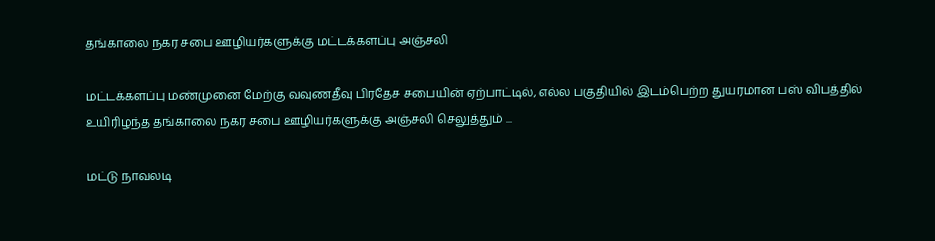தங்காலை நகர சபை ஊழியர்களுக்கு மட்டக்களப்பு அஞ்சலி

மட்டக்களப்பு மண்முனை மேற்கு வவுணதீவு பிரதேச சபையின் ஏற்பாட்டில், எல்ல பகுதியில் இடம்பெற்ற துயரமான பஸ் விபத்தில் உயிரிழந்த தங்காலை நகர சபை ஊழியர்களுக்கு அஞ்சலி செலுத்தும் ...

மட்டு நாவலடி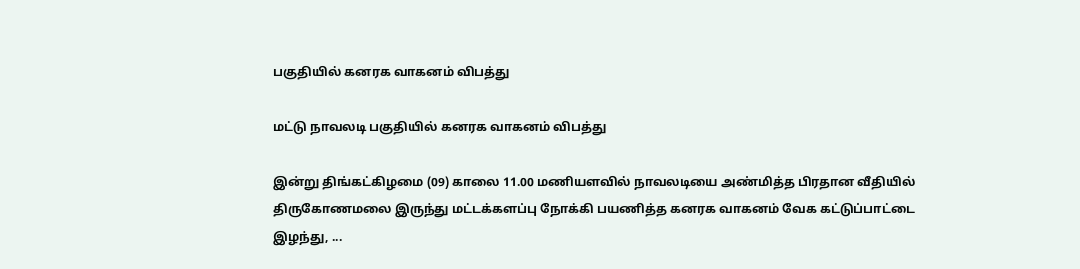பகுதியில் கனரக வாகனம் விபத்து

மட்டு நாவலடி பகுதியில் கனரக வாகனம் விபத்து

இன்று திங்கட்கிழமை (09) காலை 11.00 மணியளவில் நாவலடியை அண்மித்த பிரதான வீதியில் திருகோணமலை இருந்து மட்டக்களப்பு நோக்கி பயணித்த கனரக வாகனம் வேக கட்டுப்பாட்டை இழந்து, ...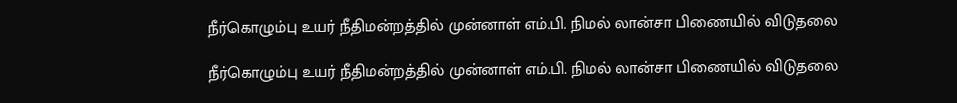நீர்கொழும்பு உயர் நீதிமன்றத்தில் முன்னாள் எம்.பி. நிமல் லான்சா பிணையில் விடுதலை

நீர்கொழும்பு உயர் நீதிமன்றத்தில் முன்னாள் எம்.பி. நிமல் லான்சா பிணையில் விடுதலை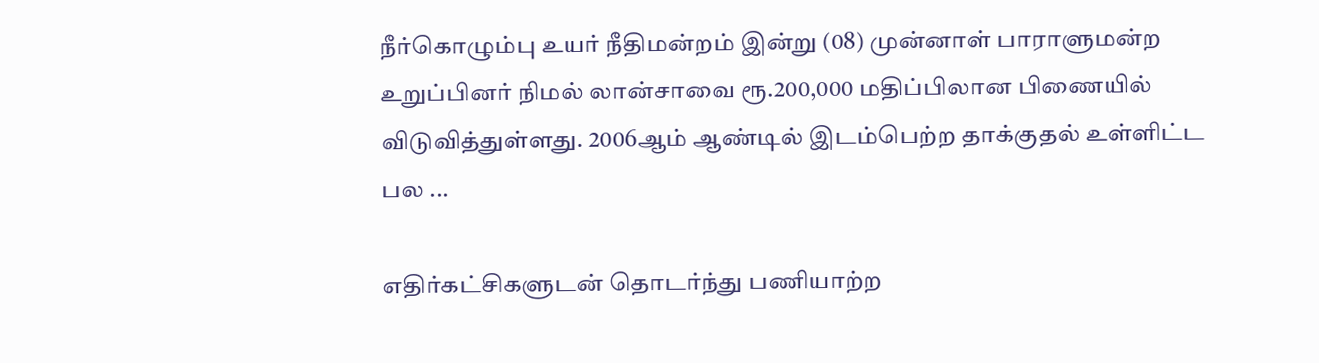நீர்கொழும்பு உயர் நீதிமன்றம் இன்று (08) முன்னாள் பாராளுமன்ற உறுப்பினர் நிமல் லான்சாவை ரூ.200,000 மதிப்பிலான பிணையில் விடுவித்துள்ளது. 2006ஆம் ஆண்டில் இடம்பெற்ற தாக்குதல் உள்ளிட்ட பல ...

எதிர்கட்சிகளுடன் தொடர்ந்து பணியாற்ற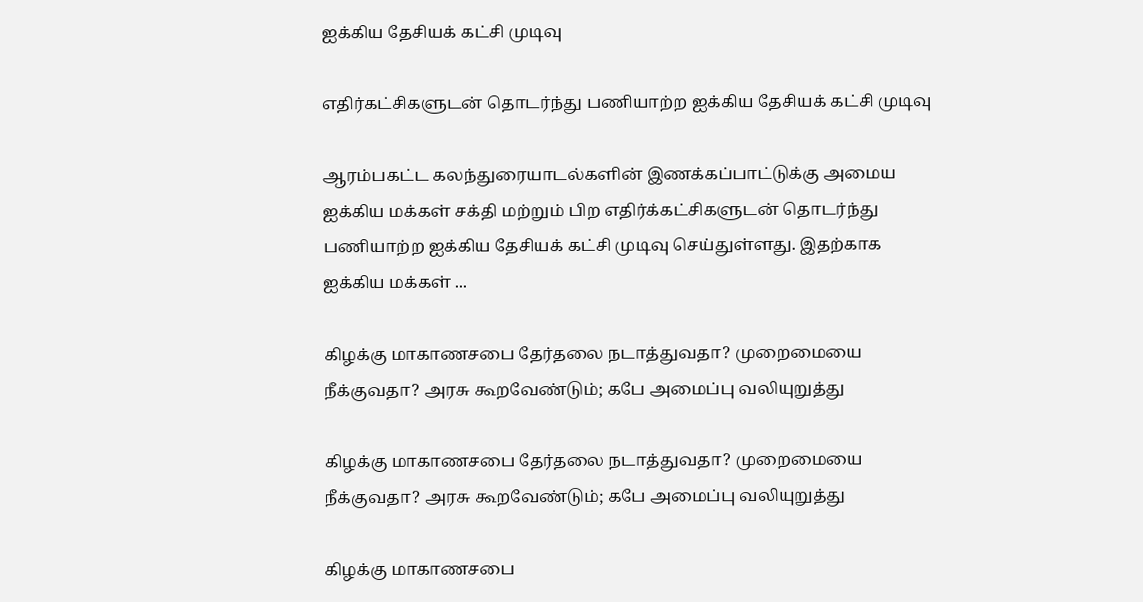ஐக்கிய தேசியக் கட்சி முடிவு

எதிர்கட்சிகளுடன் தொடர்ந்து பணியாற்ற ஐக்கிய தேசியக் கட்சி முடிவு

ஆரம்பகட்ட கலந்துரையாடல்களின் இணக்கப்பாட்டுக்கு அமைய ஐக்கிய மக்கள் சக்தி மற்றும் பிற எதிர்க்கட்சிகளுடன் தொடர்ந்து பணியாற்ற ஐக்கிய தேசியக் கட்சி முடிவு செய்துள்ளது. இதற்காக ஐக்கிய மக்கள் ...

கிழக்கு மாகாணசபை தேர்தலை நடாத்துவதா? முறைமையை நீக்குவதா? அரசு கூறவேண்டும்; கபே அமைப்பு வலியுறுத்து

கிழக்கு மாகாணசபை தேர்தலை நடாத்துவதா? முறைமையை நீக்குவதா? அரசு கூறவேண்டும்; கபே அமைப்பு வலியுறுத்து

கிழக்கு மாகாணசபை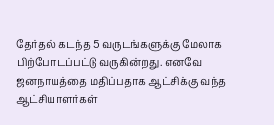தேர்தல் கடந்த 5 வருடங்களுக்கு மேலாக பிற்போடப்பட்டு வருகின்றது. எனவே ஜனநாயத்தை மதிப்பதாக ஆட்சிக்கு வந்த ஆட்சியாளர்கள்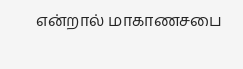என்றால் மாகாணசபை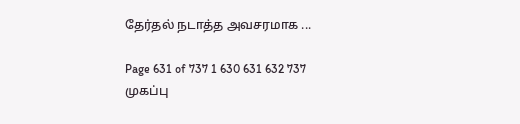தேர்தல் நடாத்த அவசரமாக ...

Page 631 of 737 1 630 631 632 737
முகப்பு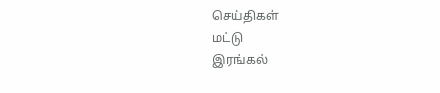செய்திகள்
மட்டு
இரங்கல்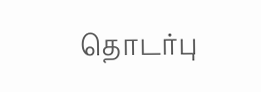தொடர்பு